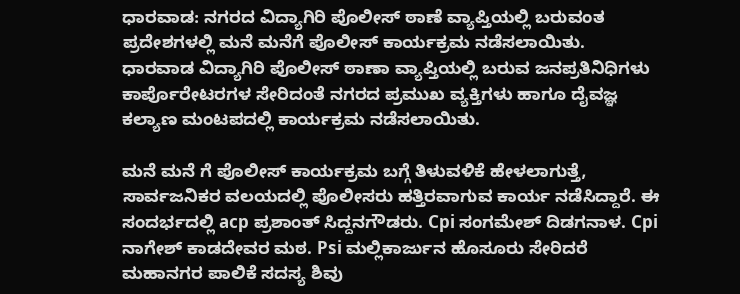ಧಾರವಾಡ: ನಗರದ ವಿದ್ಯಾಗಿರಿ ಪೊಲೀಸ್ ಠಾಣೆ ವ್ಯಾಪ್ತಿಯಲ್ಲಿ ಬರುವಂತ ಪ್ರದೇಶಗಳಲ್ಲಿ ಮನೆ ಮನೆಗೆ ಪೊಲೀಸ್ ಕಾರ್ಯಕ್ರಮ ನಡೆಸಲಾಯಿತು.
ಧಾರವಾಡ ವಿದ್ಯಾಗಿರಿ ಪೊಲೀಸ್ ಠಾಣಾ ವ್ಯಾಪ್ತಿಯಲ್ಲಿ ಬರುವ ಜನಪ್ರತಿನಿಧಿಗಳು ಕಾರ್ಪೊರೇಟರಗಳ ಸೇರಿದಂತೆ ನಗರದ ಪ್ರಮುಖ ವ್ಯಕ್ತಿಗಳು ಹಾಗೂ ದೈವಜ್ಞ ಕಲ್ಯಾಣ ಮಂಟಪದಲ್ಲಿ ಕಾರ್ಯಕ್ರಮ ನಡೆಸಲಾಯಿತು.

ಮನೆ ಮನೆ ಗೆ ಪೊಲೀಸ್ ಕಾರ್ಯಕ್ರಮ ಬಗ್ಗೆ ತಿಳುವಳಿಕೆ ಹೇಳಲಾಗುತ್ತೆ, ಸಾರ್ವಜನಿಕರ ವಲಯದಲ್ಲಿ ಪೊಲೀಸರು ಹತ್ತಿರವಾಗುವ ಕಾರ್ಯ ನಡೆಸಿದ್ದಾರೆ. ಈ ಸಂದರ್ಭದಲ್ಲಿ acp ಪ್ರಶಾಂತ್ ಸಿದ್ದನಗೌಡರು. Cpi ಸಂಗಮೇಶ್ ದಿಡಗನಾಳ. Cpi ನಾಗೇಶ್ ಕಾಡದೇವರ ಮಠ. Psi ಮಲ್ಲಿಕಾರ್ಜುನ ಹೊಸೂರು ಸೇರಿದರೆ ಮಹಾನಗರ ಪಾಲಿಕೆ ಸದಸ್ಯ ಶಿವು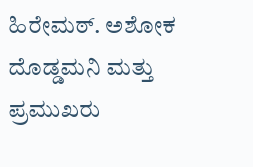ಹಿರೇಮಠ್. ಅಶೋಕ ದೊಡ್ಡಮನಿ ಮತ್ತು ಪ್ರಮುಖರು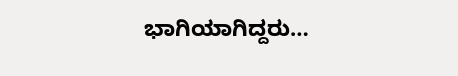ಭಾಗಿಯಾಗಿದ್ದರು…